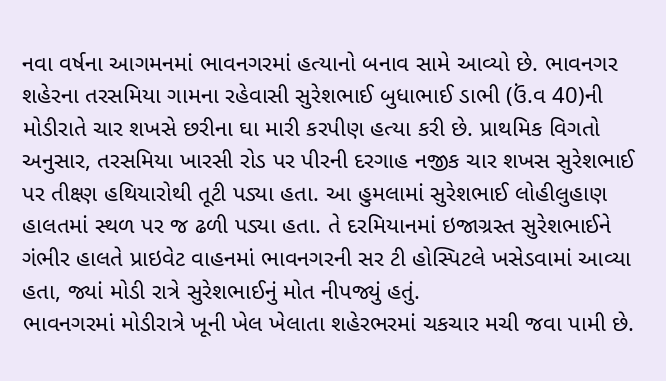નવા વર્ષના આગમનમાં ભાવનગરમાં હત્યાનો બનાવ સામે આવ્યો છે. ભાવનગર શહેરના તરસમિયા ગામના રહેવાસી સુરેશભાઈ બુધાભાઈ ડાભી (ઉં.વ 40)ની મોડીરાતે ચાર શખસે છરીના ઘા મારી કરપીણ હત્યા કરી છે. પ્રાથમિક વિગતો અનુસાર, તરસમિયા ખારસી રોડ પર પીરની દરગાહ નજીક ચાર શખસ સુરેશભાઈ પર તીક્ષ્ણ હથિયારોથી તૂટી પડ્યા હતા. આ હુમલામાં સુરેશભાઈ લોહીલુહાણ હાલતમાં સ્થળ પર જ ઢળી પડ્યા હતા. તે દરમિયાનમાં ઇજાગ્રસ્ત સુરેશભાઈને ગંભીર હાલતે પ્રાઇવેટ વાહનમાં ભાવનગરની સર ટી હોસ્પિટલે ખસેડવામાં આવ્યા હતા, જ્યાં મોડી રાત્રે સુરેશભાઈનું મોત નીપજ્યું હતું.
ભાવનગરમાં મોડીરાત્રે ખૂની ખેલ ખેલાતા શહેરભરમાં ચકચાર મચી જવા પામી છે.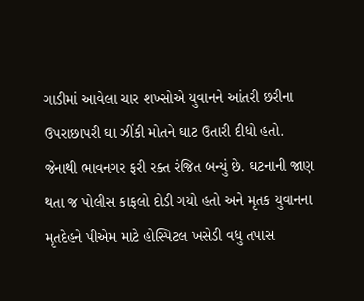ગાડીમાં આવેલા ચાર શખ્સોએ યુવાનને આંતરી છરીના ઉપરાછાપરી ઘા ઝીંકી મોતને ઘાટ ઉતારી દીધો હતો. જેનાથી ભાવનગર ફરી રક્ત રંજિત બન્યું છે. ઘટનાની જાણ થતા જ પોલીસ કાફલો દોડી ગયો હતો અને મૃતક યુવાનના મૃતદેહને પીએમ માટે હોસ્પિટલ ખસેડી વધુ તપાસ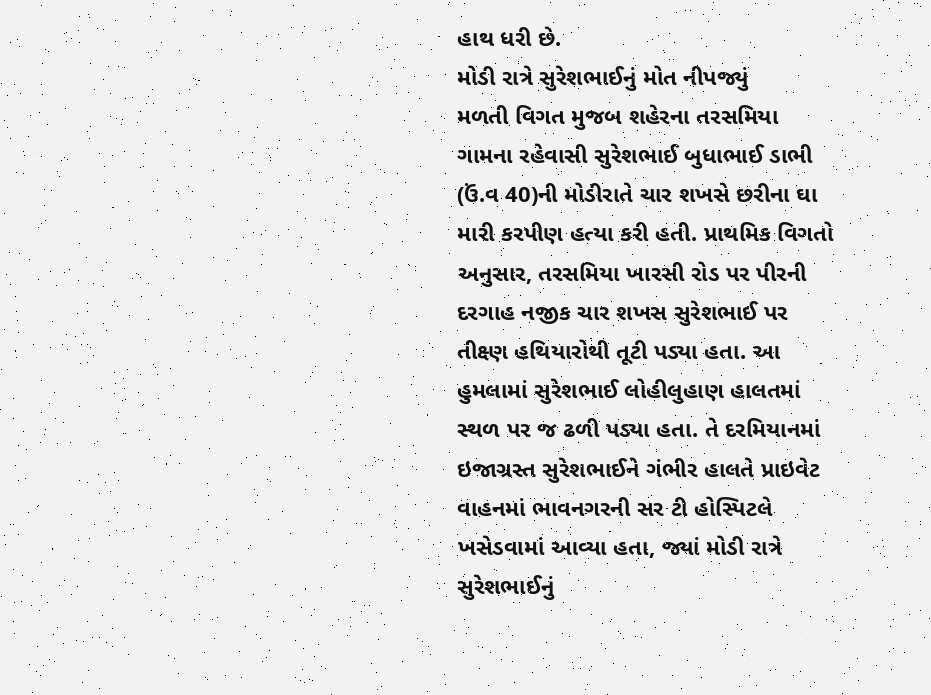હાથ ધરી છે.
મોડી રાત્રે સુરેશભાઈનું મોત નીપજ્યું
મળતી વિગત મુજબ શહેરના તરસમિયા ગામના રહેવાસી સુરેશભાઈ બુધાભાઈ ડાભી (ઉં.વ 40)ની મોડીરાતે ચાર શખસે છરીના ઘા મારી કરપીણ હત્યા કરી હતી. પ્રાથમિક વિગતો અનુસાર, તરસમિયા ખારસી રોડ પર પીરની દરગાહ નજીક ચાર શખસ સુરેશભાઈ પર તીક્ષ્ણ હથિયારોથી તૂટી પડ્યા હતા. આ હુમલામાં સુરેશભાઈ લોહીલુહાણ હાલતમાં સ્થળ પર જ ઢળી પડ્યા હતા. તે દરમિયાનમાં ઇજાગ્રસ્ત સુરેશભાઈને ગંભીર હાલતે પ્રાઇવેટ વાહનમાં ભાવનગરની સર ટી હોસ્પિટલે ખસેડવામાં આવ્યા હતા, જ્યાં મોડી રાત્રે સુરેશભાઈનું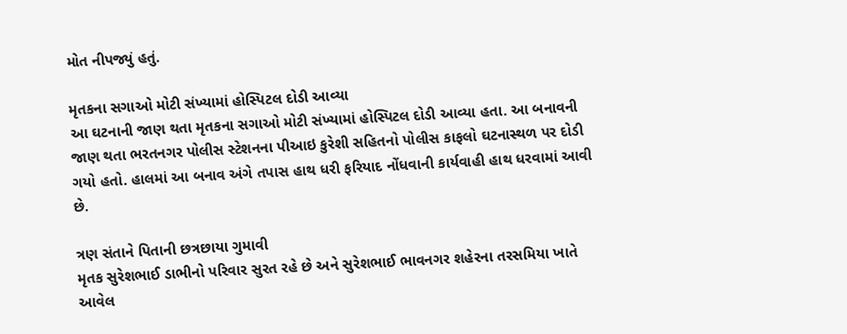મોત નીપજ્યું હતું.

મૃતકના સગાઓ મોટી સંખ્યામાં હોસ્પિટલ દોડી આવ્યા
આ ઘટનાની જાણ થતા મૃતકના સગાઓ મોટી સંખ્યામાં હોસ્પિટલ દોડી આવ્યા હતા. આ બનાવની જાણ થતા ભરતનગર પોલીસ સ્ટેશનના પીઆઇ કુરેશી સહિતનો પોલીસ કાફલો ઘટનાસ્થળ પર દોડી ગયો હતો. હાલમાં આ બનાવ અંગે તપાસ હાથ ધરી ફરિયાદ નોંધવાની કાર્યવાહી હાથ ધરવામાં આવી છે.

ત્રણ સંતાને પિતાની છત્રછાયા ગુમાવી
મૃતક સુરેશભાઈ ડાભીનો પરિવાર સુરત રહે છે અને સુરેશભાઈ ભાવનગર શહેરના તરસમિયા ખાતે આવેલ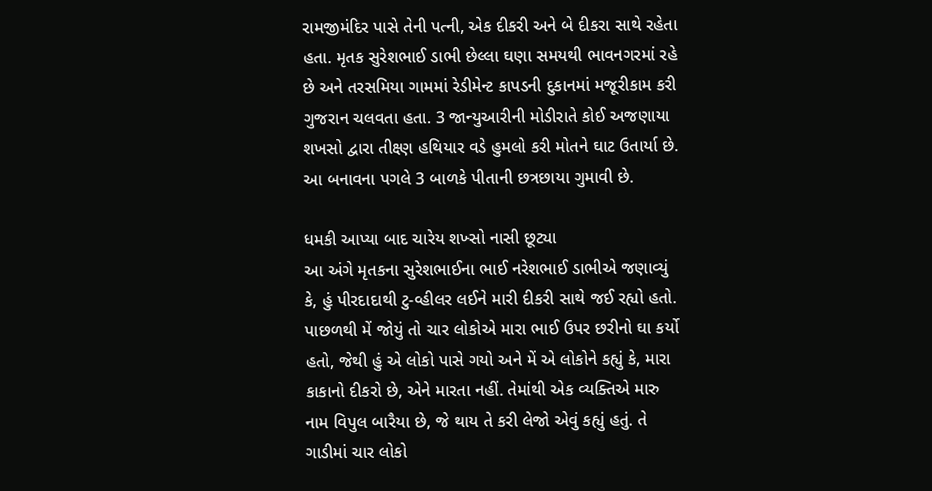રામજીમંદિર પાસે તેની પત્ની, એક દીકરી અને બે દીકરા સાથે રહેતા હતા. મૃતક સુરેશભાઈ ડાભી છેલ્લા ઘણા સમયથી ભાવનગરમાં રહે છે અને તરસમિયા ગામમાં રેડીમેન્ટ કાપડની દુકાનમાં મજૂરીકામ કરી ગુજરાન ચલવતા હતા. 3 જાન્યુઆરીની મોડીરાતે કોઈ અજણાયા શખસો દ્વારા તીક્ષ્ણ હથિયાર વડે હુમલો કરી મોતને ઘાટ ઉતાર્યા છે. આ બનાવના પગલે 3 બાળકે પીતાની છત્રછાયા ગુમાવી છે.

ધમકી આપ્યા બાદ ચારેય શખ્સો નાસી છૂટ્યા
આ અંગે મૃતકના સુરેશભાઈના ભાઈ નરેશભાઈ ડાભીએ જણાવ્યું કે, હું પીરદાદાથી ટુ-વ્હીલર લઈને મારી દીકરી સાથે જઈ રહ્યો હતો. પાછળથી મેં જોયું તો ચાર લોકોએ મારા ભાઈ ઉપર છરીનો ઘા કર્યો હતો, જેથી હું એ લોકો પાસે ગયો અને મેં એ લોકોને કહ્યું કે, મારા કાકાનો દીકરો છે, એને મારતા નહીં. તેમાંથી એક વ્યક્તિએ મારુ નામ વિપુલ બારૈયા છે, જે થાય તે કરી લેજો એવું કહ્યું હતું. તે ગાડીમાં ચાર લોકો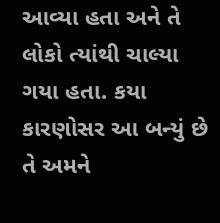આવ્યા હતા અને તે લોકો ત્યાંથી ચાલ્યા ગયા હતા. કયા કારણોસર આ બન્યું છે તે અમને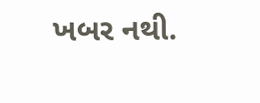ખબર નથી.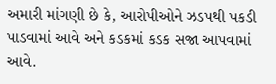અમારી માંગણી છે કે, આરોપીઓને ઝડપથી પકડી પાડવામાં આવે અને કડકમાં કડક સજા આપવામાં આવે.